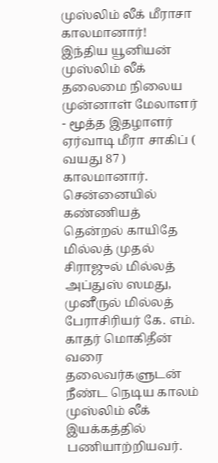முஸ்லிம் லீக் மீராசா காலமானார்!
இந்திய யூனியன் முஸ்லிம் லீக் தலைமை நிலைய முன்னாள் மேலாளர் - மூத்த இதழாளர் ஏர்வாடி மீரா சாகிப் ( வயது 87 ) காலமானார்.
சென்னையில் கண்ணியத் தென்றல் காயிதே மில்லத் முதல் சிராஜுல் மில்லத் அப்துஸ் ஸமது, முனீருல் மில்லத் பேராசிரியர் கே. எம். காதர் மொகிதீன் வரை தலைவர்களுடன் நீண்ட நெடிய காலம் முஸ்லிம் லீக் இயக்கத்தில் பணியாற்றியவர்.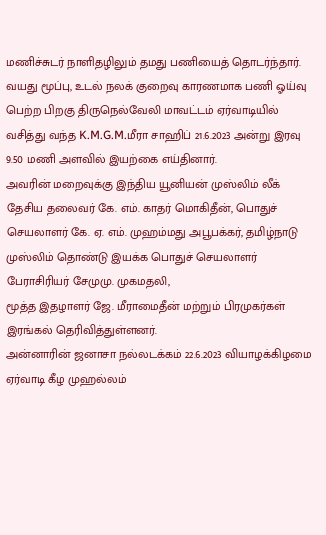மணிச்சுடர் நாளிதழிலும் தமது பணியைத் தொடர்ந்தார். வயது மூப்பு, உடல் நலக் குறைவு காரணமாக பணி ஓய்வு பெற்ற பிறகு திருநெல்வேலி மாவட்டம் ஏர்வாடியில் வசித்து வந்த K.M.G.M.மீரா சாஹிப் 21.6.2023 அன்று இரவு 9.50 மணி அளவில் இயற்கை எய்தினார்.
அவரின் மறைவுக்கு இந்திய யூனியன் முஸ்லிம் லீக் தேசிய தலைவர் கே. எம். காதர் மொகிதீன், பொதுச் செயலாளர் கே. ஏ. எம். முஹம்மது அபூபக்கர், தமிழ்நாடு முஸ்லிம் தொண்டு இயக்க பொதுச் செயலாளர் பேராசிரியர் சேமுமு. முகமதலி,
மூத்த இதழாளர் ஜே. மீராமைதீன் மற்றும் பிரமுகர்கள் இரங்கல் தெரிவித்துள்ளனர்.
அன்னாரின் ஜனாசா நல்லடக்கம் 22.6.2023 வியாழக்கிழமை
ஏர்வாடி கீழ முஹல்லம்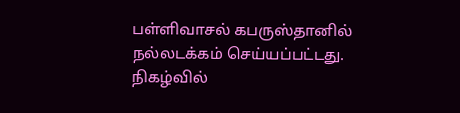பள்ளிவாசல் கபருஸ்தானில் நல்லடக்கம் செய்யப்பட்டது.
நிகழ்வில்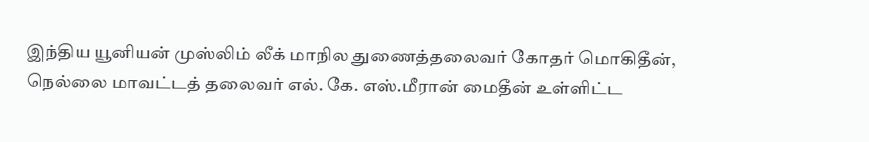இந்திய யூனியன் முஸ்லிம் லீக் மாநில துணைத்தலைவர் கோதர் மொகிதீன், நெல்லை மாவட்டத் தலைவர் எல். கே. எஸ்.மீரான் மைதீன் உள்ளிட்ட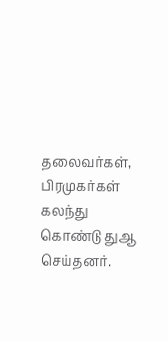தலைவர்கள், பிரமுகர்கள் கலந்து கொண்டு துஆ செய்தனர்.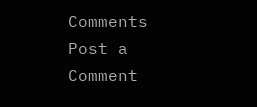Comments
Post a Comment